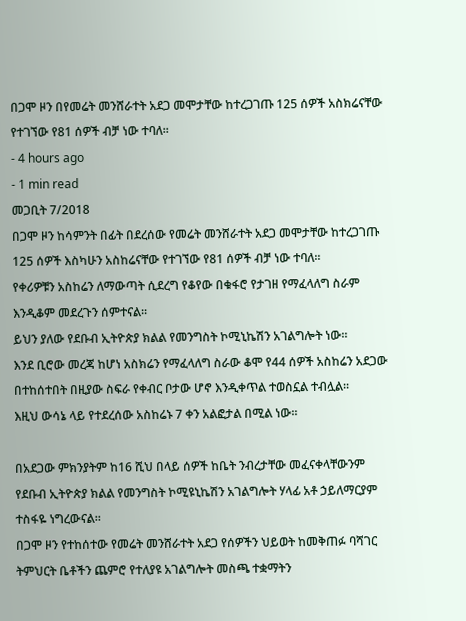በጋሞ ዞን በየመሬት መንሸራተት አደጋ መሞታቸው ከተረጋገጡ 125 ሰዎች አስክሬናቸው የተገኘው የ81 ሰዎች ብቻ ነው ተባለ፡፡
- 4 hours ago
- 1 min read
መጋቢት 7/2018
በጋሞ ዞን ከሳምንት በፊት በደረሰው የመሬት መንሸራተት አደጋ መሞታቸው ከተረጋገጡ 125 ሰዎች እስካሁን አስከሬናቸው የተገኘው የ81 ሰዎች ብቻ ነው ተባለ፡፡
የቀሪዎቹን አስከሬን ለማውጣት ሲደረግ የቆየው በቁፋሮ የታገዘ የማፈላለግ ስራም እንዲቆም መደረጉን ሰምተናል፡፡
ይህን ያለው የደቡብ ኢትዮጵያ ክልል የመንግስት ኮሚኒኬሽን አገልግሎት ነው።
እንደ ቢሮው መረጃ ከሆነ አስክሬን የማፈላለግ ስራው ቆሞ የ44 ሰዎች አስከሬን አደጋው በተከሰተበት በዚያው ስፍራ የቀብር ቦታው ሆኖ እንዲቀጥል ተወስኗል ተብሏል፡፡
እዚህ ውሳኔ ላይ የተደረሰው አስከሬኑ 7 ቀን አልፎታል በሚል ነው፡፡

በአደጋው ምክንያትም ከ16 ሺህ በላይ ሰዎች ከቤት ንብረታቸው መፈናቀላቸውንም የደቡብ ኢትዮጵያ ክልል የመንግስት ኮሚዩኒኬሽን አገልግሎት ሃላፊ አቶ ኃይለማርያም ተስፋዬ ነግረውናል።
በጋሞ ዞን የተከሰተው የመሬት መንሸራተት አደጋ የሰዎችን ህይወት ከመቅጠፉ ባሻገር ትምህርት ቤቶችን ጨምሮ የተለያዩ አገልግሎት መስጫ ተቋማትን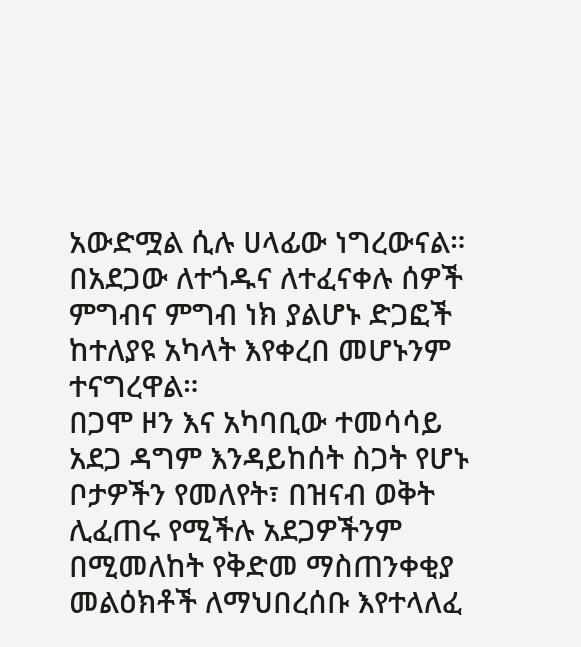አውድሟል ሲሉ ሀላፊው ነግረውናል።
በአደጋው ለተጎዱና ለተፈናቀሉ ሰዎች ምግብና ምግብ ነክ ያልሆኑ ድጋፎች ከተለያዩ አካላት እየቀረበ መሆኑንም ተናግረዋል።
በጋሞ ዞን እና አካባቢው ተመሳሳይ አደጋ ዳግም እንዳይከሰት ስጋት የሆኑ ቦታዎችን የመለየት፣ በዝናብ ወቅት ሊፈጠሩ የሚችሉ አደጋዎችንም በሚመለከት የቅድመ ማስጠንቀቂያ መልዕክቶች ለማህበረሰቡ እየተላለፈ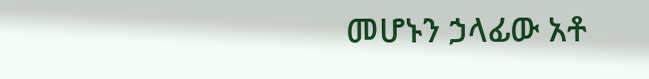መሆኑን ኃላፊው አቶ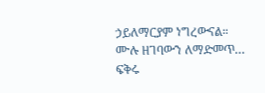ኃይለማርያም ነግረውናል።
ሙሉ ዘገባውን ለማድመጥ…
ፍቅሩ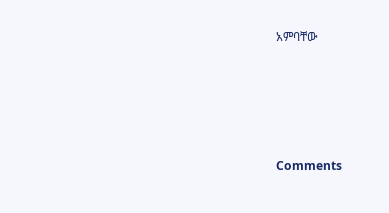አምባቸው





Comments